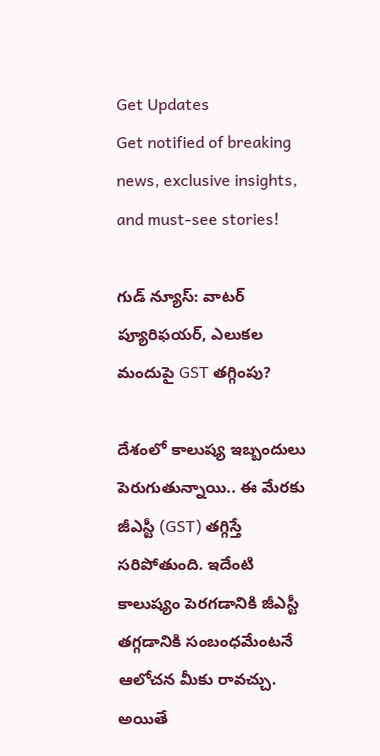Get Updates
Get notified of breaking news, exclusive insights, and must-see stories!

గుడ్ న్యూస్: వాటర్ ప్యూరిఫయర్‌, ఎలుకల మందుపై GST తగ్గింపు?

దేశంలో కాలుష్య ఇబ్బందులు పెరుగుతున్నాయి.. ఈ మేరకు జీఎస్టీ (GST) తగ్గిస్తే సరిపోతుంది. ఇదేంటి కాలుష్యం పెరగడానికి జీఎస్టీ తగ్గడానికి సంబంధమేంటనే ఆలోచన మీకు రావచ్చు. అయితే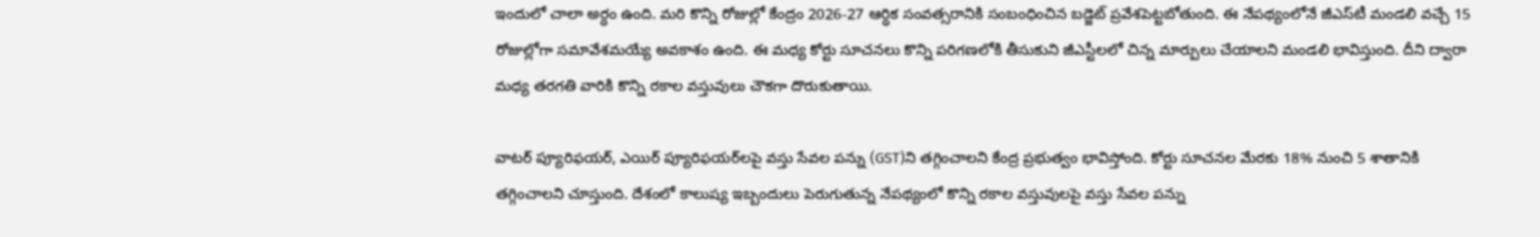ఇందులో చాలా అర్ధం ఉంది. మరి కొన్ని రోజుల్లో కేంద్రం 2026-27 ఆర్ధిక సంవత్సరానికి సంబంధించిన బడ్జెట్ ప్రవేశపెట్టబోతుంది. ఈ నేపథ్యంలోనే జీఎస్‌టీ మండలి వచ్చే 15 రోజుల్లోగా సమావేశమయ్యే అవకాశం ఉంది. ఈ మధ్య కోర్టు సూచనలు కొన్ని పరిగణలోకి తీసుకుని జీఎస్టీలలో చిన్న మార్పులు చేయాలని మండలి భావిస్తుంది. దీని ద్వారా మధ్య తరగతి వారికి కొన్ని రకాల వస్తువులు చౌకగా దొరుకుతాయి.

వాటర్ ప్యూరిఫయర్‌, ఎయిర్‌ ప్యూరిఫయర్‌లపై వస్తు సేవల పన్ను (GST)ని తగ్గించాలని కేంద్ర ప్రభుత్వం భావిస్తోంది. కోర్టు సూచనల మేరకు 18% నుంచి 5 శాతానికి తగ్గించాలని చూస్తుంది. దేశంలో కాలుష్య ఇబ్బందులు పెరుగుతున్న నేపథ్యంలో కొన్ని రకాల వస్తువులపై వస్తు సేవల పన్ను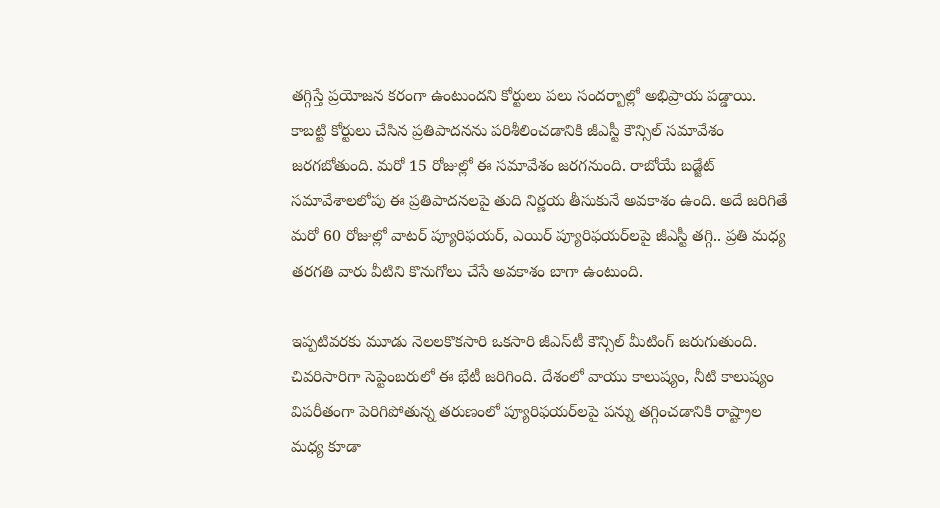తగ్గిస్తే ప్రయోజన కరంగా ఉంటుందని కోర్టులు పలు సందర్బాల్లో అభిప్రాయ పడ్డాయి. కాబట్టి కోర్టులు చేసిన ప్రతిపాదనను పరిశీలించడానికి జీఎస్టీ కౌన్సిల్ సమావేశం జరగబోతుంది. మరో 15 రోజుల్లో ఈ సమావేశం జరగనుంది. రాబోయే బడ్జేట్ సమావేశాలలోపు ఈ ప్రతిపాదనలపై తుది నిర్ణయ తీసుకునే అవకాశం ఉంది. అదే జరిగితే మరో 60 రోజుల్లో వాటర్ ప్యూరిఫయర్‌, ఎయిర్‌ ప్యూరిఫయర్‌లపై జీఎస్టీ తగ్గి.. ప్రతి మధ్య తరగతి వారు వీటిని కొనుగోలు చేసే అవకాశం బాగా ఉంటుంది.

ఇప్పటివరకు మూడు నెలలకొకసారి ఒకసారి జీఎస్‌టీ కౌన్సిల్ మీటింగ్ జరుగుతుంది. చివరిసారిగా సెప్టెంబరులో ఈ భేటీ జరిగింది. దేశంలో వాయు కాలుష్యం, నీటి కాలుష్యం విపరీతంగా పెరిగిపోతున్న తరుణంలో ప్యూరిఫయర్‌లపై పన్ను తగ్గించడానికి రాష్ట్రాల మధ్య కూడా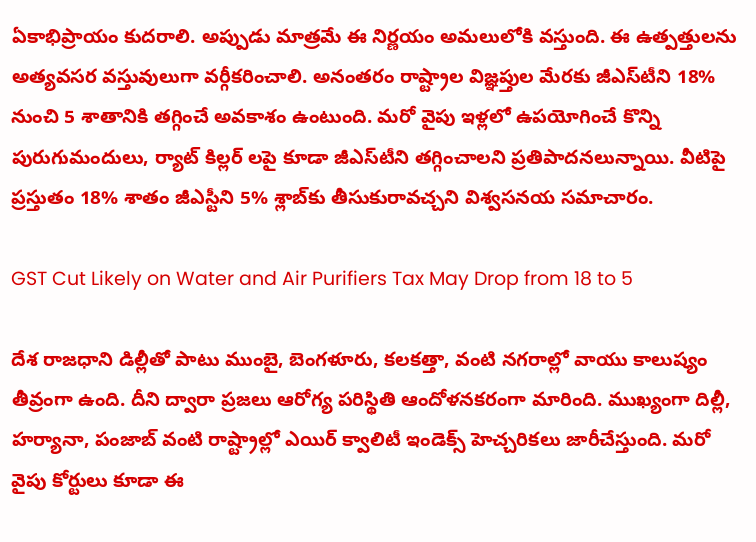ఏకాభిప్రాయం కుదరాలి. అప్పుడు మాత్రమే ఈ నిర్ణయం అమలులోకి వస్తుంది. ఈ ఉత్పత్తులను అత్యవసర వస్తువులుగా వర్గీకరించాలి. అనంతరం రాష్ట్రాల విజ్ఞప్తుల మేరకు జీఎస్‌టీని 18% నుంచి 5 శాతానికి తగ్గించే అవకాశం ఉంటుంది. మరో వైపు ఇళ్లలో ఉపయోగించే కొన్ని పురుగుమందులు, ర్యాట్ కిల్లర్ లపై కూడా జీఎస్‌టీని తగ్గించాలని ప్రతిపాదనలున్నాయి. వీటిపై ప్రస్తుతం 18% శాతం జీఎస్టీని 5% శ్లాబ్‌కు తీసుకురావచ్చని విశ్వసనయ సమాచారం.

GST Cut Likely on Water and Air Purifiers Tax May Drop from 18 to 5

దేశ రాజధాని డిల్లీతో పాటు ముంబై, బెంగళూరు, కలకత్తా, వంటి నగరాల్లో వాయు కాలుష్యం తీవ్రంగా ఉంది. దీని ద్వారా ప్రజలు ఆరోగ్య పరిస్థితి ఆందోళనకరంగా మారింది. ముఖ్యంగా దిల్లీ, హర్యానా, పంజాబ్ వంటి రాష్ట్రాల్లో ఎయిర్ క్వాలిటీ ఇండెక్స్ హెచ్చరికలు జారీచేస్తుంది. మరో వైపు కోర్టులు కూడా ఈ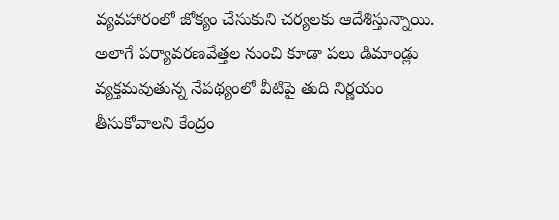వ్యవహారంలో జోక్యం చేసుకుని చర్యలకు ఆదేశిస్తున్నాయి. అలాగే పర్యావరణవేత్తల నుంచి కూడా పలు డిమాండ్లు వ్యక్తమవుతున్న నేపథ్యంలో వీటిపై తుది నిర్ణయం తీసుకోవాలని కేంద్రం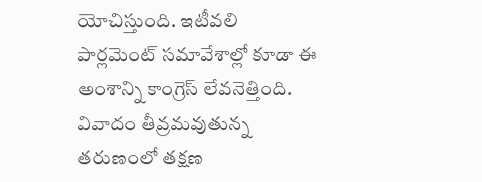యోచిస్తుంది. ఇటీవలి పార్లమెంట్‌ సమావేశాల్లో కూడా ఈ అంశాన్ని కాంగ్రెస్‌ లేవనెత్తింది. వివాదం తీవ్రమవుతున్న తరుణంలో తక్షణ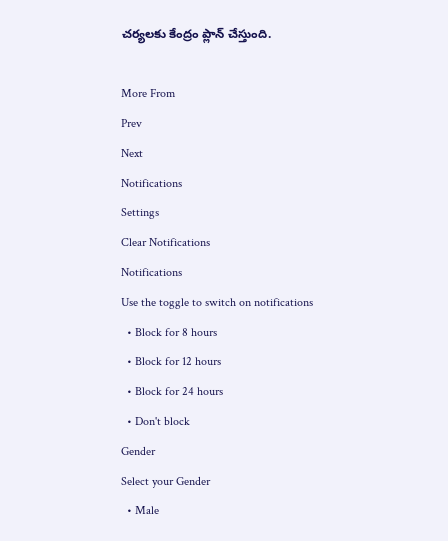చర్యలకు కేంద్రం ప్లాన్ చేస్తుంది.

More From
Prev
Next
Notifications
Settings
Clear Notifications
Notifications
Use the toggle to switch on notifications
  • Block for 8 hours
  • Block for 12 hours
  • Block for 24 hours
  • Don't block
Gender
Select your Gender
  • Male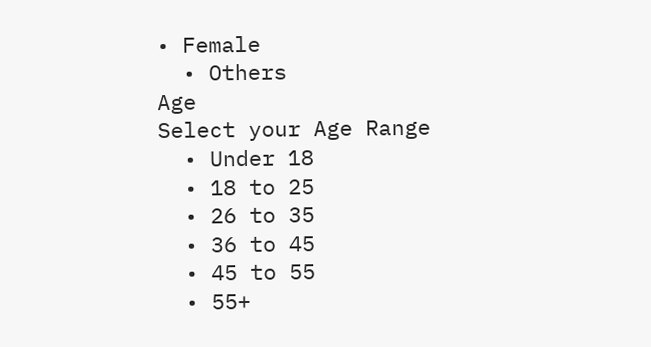• Female
  • Others
Age
Select your Age Range
  • Under 18
  • 18 to 25
  • 26 to 35
  • 36 to 45
  • 45 to 55
  • 55+